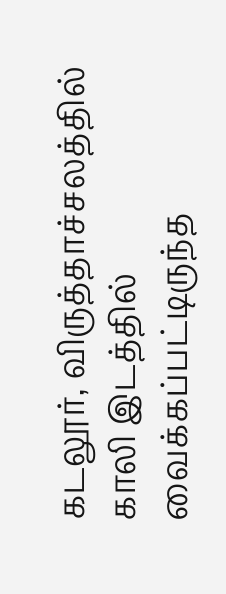கடலூர், விருத்தாச்சலத்தில் காலி இடத்தில் வைக்கப்பட்டிருந்த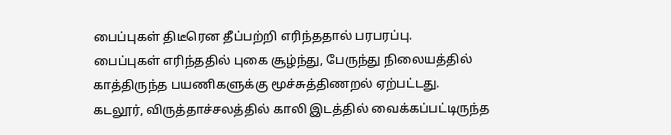பைப்புகள் திடீரென தீப்பற்றி எரிந்ததால் பரபரப்பு.
பைப்புகள் எரிந்ததில் புகை சூழ்ந்து, பேருந்து நிலையத்தில் காத்திருந்த பயணிகளுக்கு மூச்சுத்திணறல் ஏற்பட்டது.
கடலூர், விருத்தாச்சலத்தில் காலி இடத்தில் வைக்கப்பட்டிருந்த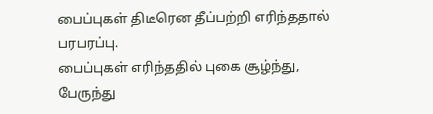பைப்புகள் திடீரென தீப்பற்றி எரிந்ததால் பரபரப்பு.
பைப்புகள் எரிந்ததில் புகை சூழ்ந்து, பேருந்து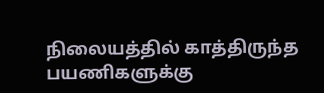நிலையத்தில் காத்திருந்த பயணிகளுக்கு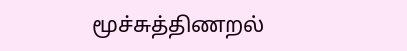மூச்சுத்திணறல்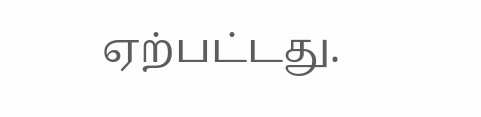ஏற்பட்டது.